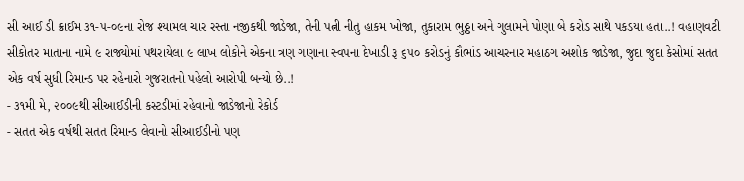સી આઈ ડી ક્રાઈમ ૩૧-૫-૦૯ના રોજ શ્યામલ ચાર રસ્તા નજીકથી જાડેજા, તેની પત્ની નીતુ હાકમ ખોજા, તુકારામ ભુઠ્ઠા અને ગુલામને પોણા બે કરોડ સાથે પકડયા હતા..! વહાણવટી સીકોતર માતાના નામે ૯ રાજ્યોમાં પથરાયેલા ૯ લાખ લોકોને એકના ત્રણ ગણાના સ્વપના દેખાડી રૂ ૬૫૦ કરોડનું કૌભાંડ આચરનાર મહાઠગ અશોક જાડેજા, જુદા જુદા કેસોમાં સતત એક વર્ષ સુધી રિમાન્ડ પર રહેનારો ગુજરાતનો પહેલો આરોપી બન્યો છે..!
- ૩૧મી મે, ૨૦૦૯થી સીઆઈડીની કસ્ટડીમાં રહેવાનો જાડેજાનો રેકોર્ડ
- સતત એક વર્ષથી સતત રિમાન્ડ લેવાનો સીઆઈડીનો પણ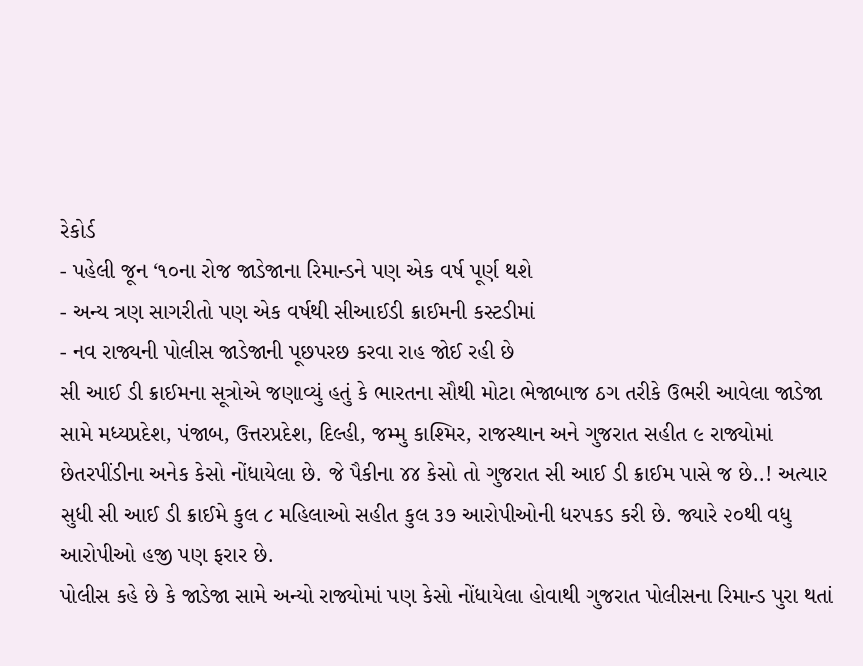રેકોર્ડ
- પહેલી જૂન ‘૧૦ના રોજ જાડેજાના રિમાન્ડને પણ એક વર્ષ પૂર્ણ થશે
- અન્ય ત્રણ સાગરીતો પણ એક વર્ષથી સીઆઈડી ક્રાઈમની કસ્ટડીમાં
- નવ રાજ્યની પોલીસ જાડેજાની પૂછપરછ કરવા રાહ જોઈ રહી છે
સી આઈ ડી ક્રાઈમના સૂત્રોએ જણાવ્યું હતું કે ભારતના સૌથી મોટા ભેજાબાજ ઠગ તરીકે ઉભરી આવેલા જાડેજા સામે મધ્યપ્રદેશ, પંજાબ, ઉત્તરપ્રદેશ, દિલ્હી, જમ્મુ કાશ્મિર, રાજસ્થાન અને ગુજરાત સહીત ૯ રાજ્યોમાં છેતરપીંડીના અનેક કેસો નોંધાયેલા છે. જે પૈકીના ૪૪ કેસો તો ગુજરાત સી આઈ ડી ક્રાઈમ પાસે જ છે..! અત્યાર સુધી સી આઈ ડી ક્રાઈમે કુલ ૮ મહિલાઓ સહીત કુલ ૩૭ આરોપીઓની ધરપકડ કરી છે. જ્યારે ૨૦થી વધુ આરોપીઓ હજી પણ ફરાર છે.
પોલીસ કહે છે કે જાડેજા સામે અન્યો રાજ્યોમાં પણ કેસો નોંધાયેલા હોવાથી ગુજરાત પોલીસના રિમાન્ડ પુરા થતાં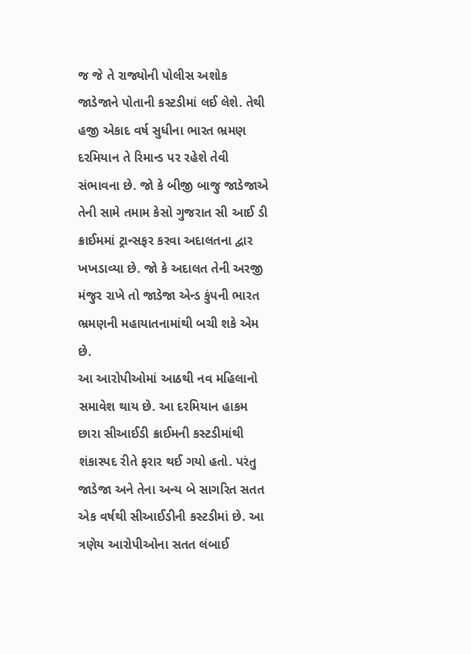જ જે તે રાજ્યોની પોલીસ અશોક જાડેજાને પોતાની કસ્ટડીમાં લઈ લેશે. તેથી હજી એકાદ વર્ષ સુધીના ભારત ભ્રમણ દરમિયાન તે રિમાન્ડ પર રહેશે તેવી સંભાવના છે. જો કે બીજી બાજુ જાડેજાએ તેની સામે તમામ કેસો ગુજરાત સી આઈ ડી ક્રાઈમમાં ટ્રાન્સફર કરવા અદાલતના દ્વાર ખખડાવ્યા છે. જો કે અદાલત તેની અરજી મંજુર રાખે તો જાડેજા એન્ડ કુંપની ભારત ભ્રમણની મહાયાતનામાંથી બચી શકે એમ છે.
આ આરોપીઓમાં આઠથી નવ મહિલાનો સમાવેશ થાય છે. આ દરમિયાન હાકમ છારા સીઆઈડી ક્રાઈમની કસ્ટડીમાંથી શંકાસ્પદ રીતે ફરાર થઈ ગયો હતો. પરંતુ જાડેજા અને તેના અન્ય બે સાગરિત સતત એક વર્ષથી સીઆઈડીની કસ્ટડીમાં છે. આ ત્રણેય આરોપીઓના સતત લંબાઈ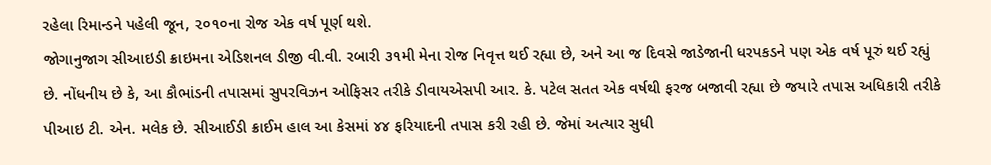રહેલા રિમાન્ડને પહેલી જૂન, ૨૦૧૦ના રોજ એક વર્ષ પૂર્ણ થશે.
જોગાનુજાગ સીઆઇડી ક્રાઇમના એડિશનલ ડીજી વી.વી. રબારી ૩૧મી મેના રોજ નિવૃત્ત થઈ રહ્યા છે, અને આ જ દિવસે જાડેજાની ધરપકડને પણ એક વર્ષ પૂરું થઈ રહ્યું છે. નોંધનીય છે કે, આ કૌભાંડની તપાસમાં સુપરવિઝન ઓફિસર તરીકે ડીવાયએસપી આર. કે. પટેલ સતત એક વર્ષથી ફરજ બજાવી રહ્યા છે જયારે તપાસ અધિકારી તરીકે પીઆઇ ટી. એન. મલેક છે. સીઆઈડી ક્રાઈમ હાલ આ કેસમાં ૪૪ ફરિયાદની તપાસ કરી રહી છે. જેમાં અત્યાર સુધી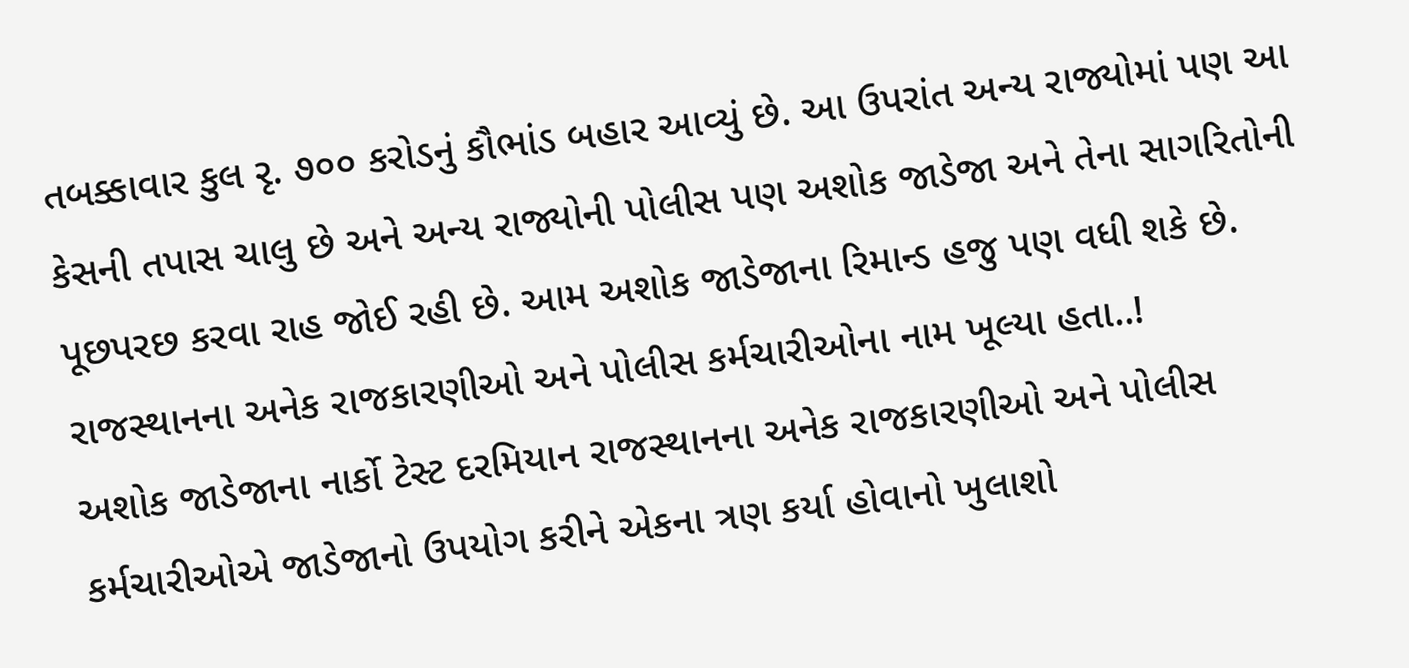તબક્કાવાર કુલ રૃ. ૭૦૦ કરોડનું કૌભાંડ બહાર આવ્યું છે. આ ઉપરાંત અન્ય રાજ્યોમાં પણ આ કેસની તપાસ ચાલુ છે અને અન્ય રાજ્યોની પોલીસ પણ અશોક જાડેજા અને તેના સાગરિતોની પૂછપરછ કરવા રાહ જોઈ રહી છે. આમ અશોક જાડેજાના રિમાન્ડ હજુ પણ વધી શકે છે.
રાજસ્થાનના અનેક રાજકારણીઓ અને પોલીસ કર્મચારીઓના નામ ખૂલ્યા હતા..!
અશોક જાડેજાના નાર્કો ટેસ્ટ દરમિયાન રાજસ્થાનના અનેક રાજકારણીઓ અને પોલીસ કર્મચારીઓએ જાડેજાનો ઉપયોગ કરીને એકના ત્રણ કર્યા હોવાનો ખુલાશો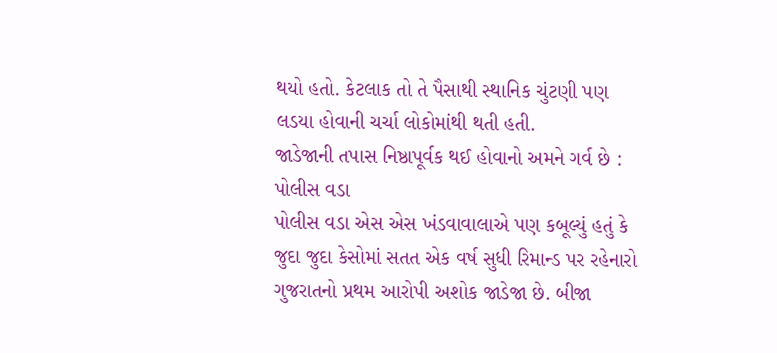થયો હતો. કેટલાક તો તે પૈસાથી સ્થાનિક ચુંટણી પણ લડયા હોવાની ચર્ચા લોકોમાંથી થતી હતી.
જાડેજાની તપાસ નિષ્ઠાપૂર્વક થઈ હોવાનો અમને ગર્વ છે : પોલીસ વડા
પોલીસ વડા એસ એસ ખંડવાવાલાએ પણ કબૂલ્યું હતું કે જુદા જુદા કેસોમાં સતત એક વર્ષ સુધી રિમાન્ડ પર રહેનારો ગુજરાતનો પ્રથમ આરોપી અશોક જાડેજા છે. બીજા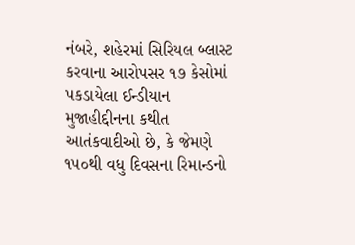નંબરે, શહેરમાં સિરિયલ બ્લાસ્ટ કરવાના આરોપસર ૧૭ કેસોમાં પકડાયેલા ઈન્ડીયાન મુજાહીદ્દીનના કથીત આતંકવાદીઓ છે, કે જેમણે ૧૫૦થી વધુ દિવસના રિમાન્ડનો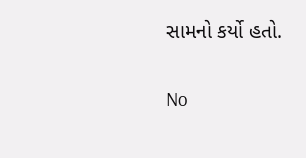સામનો કર્યો હતો.

No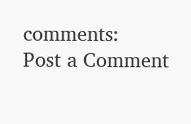comments:
Post a Comment